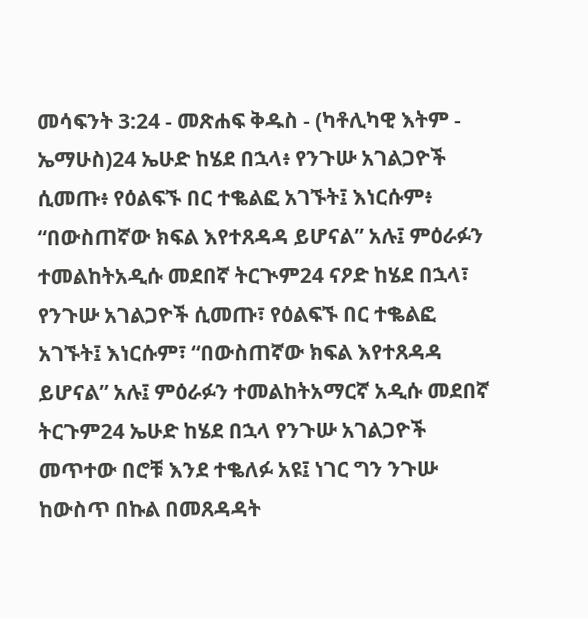መሳፍንት 3:24 - መጽሐፍ ቅዱስ - (ካቶሊካዊ እትም - ኤማሁስ)24 ኤሁድ ከሄደ በኋላ፥ የንጉሡ አገልጋዮች ሲመጡ፥ የዕልፍኙ በር ተቈልፎ አገኙት፤ እነርሱም፥ “በውስጠኛው ክፍል እየተጸዳዳ ይሆናል” አሉ፤ ምዕራፉን ተመልከትአዲሱ መደበኛ ትርጒም24 ናዖድ ከሄደ በኋላ፣ የንጉሡ አገልጋዮች ሲመጡ፣ የዕልፍኙ በር ተቈልፎ አገኙት፤ እነርሱም፣ “በውስጠኛው ክፍል እየተጸዳዳ ይሆናል” አሉ፤ ምዕራፉን ተመልከትአማርኛ አዲሱ መደበኛ ትርጉም24 ኤሁድ ከሄደ በኋላ የንጉሡ አገልጋዮች መጥተው በሮቹ እንደ ተቈለፉ አዩ፤ ነገር ግን ንጉሡ ከውስጥ በኩል በመጸዳዳት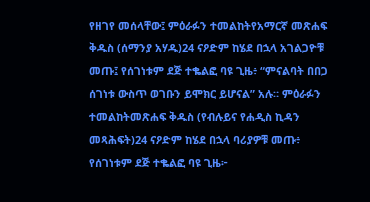የዘገየ መሰላቸው፤ ምዕራፉን ተመልከትየአማርኛ መጽሐፍ ቅዱስ (ሰማንያ አሃዱ)24 ናዖድም ከሄደ በኋላ አገልጋዮቹ መጡ፤ የሰገነቱም ደጅ ተቈልፎ ባዩ ጊዜ፥ “ምናልባት በበጋ ሰገነቱ ውስጥ ወገቡን ይሞክር ይሆናል” አሉ። ምዕራፉን ተመልከትመጽሐፍ ቅዱስ (የብሉይና የሐዲስ ኪዳን መጻሕፍት)24 ናዖድም ከሄደ በኋላ ባሪያዎቹ መጡ፥ የሰገነቱም ደጅ ተቈልፎ ባዩ ጊዜ፦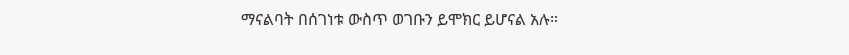ማናልባት በሰገነቱ ውስጥ ወገቡን ይሞክር ይሆናል አሉ።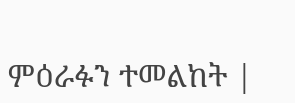ምዕራፉን ተመልከት |